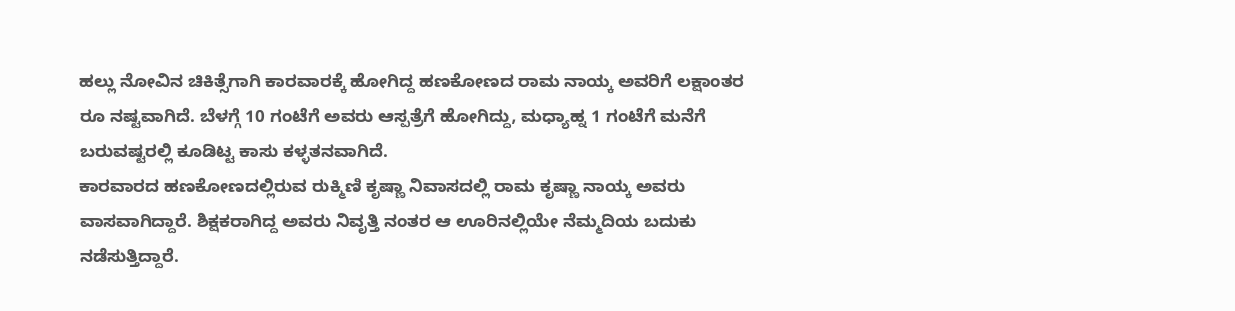ಹಲ್ಲು ನೋವಿನ ಚಿಕಿತ್ಸೆಗಾಗಿ ಕಾರವಾರಕ್ಕೆ ಹೋಗಿದ್ದ ಹಣಕೋಣದ ರಾಮ ನಾಯ್ಕ ಅವರಿಗೆ ಲಕ್ಷಾಂತರ ರೂ ನಷ್ಟವಾಗಿದೆ. ಬೆಳಗ್ಗೆ 10 ಗಂಟೆಗೆ ಅವರು ಆಸ್ಪತ್ರೆಗೆ ಹೋಗಿದ್ದು, ಮಧ್ಯಾಹ್ನ 1 ಗಂಟೆಗೆ ಮನೆಗೆ ಬರುವಷ್ಟರಲ್ಲಿ ಕೂಡಿಟ್ಟ ಕಾಸು ಕಳ್ಳತನವಾಗಿದೆ.
ಕಾರವಾರದ ಹಣಕೋಣದಲ್ಲಿರುವ ರುಕ್ಮಿಣಿ ಕೃಷ್ಣಾ ನಿವಾಸದಲ್ಲಿ ರಾಮ ಕೃಷ್ಣಾ ನಾಯ್ಕ ಅವರು ವಾಸವಾಗಿದ್ದಾರೆ. ಶಿಕ್ಷಕರಾಗಿದ್ದ ಅವರು ನಿವೃತ್ತಿ ನಂತರ ಆ ಊರಿನಲ್ಲಿಯೇ ನೆಮ್ಮದಿಯ ಬದುಕು ನಡೆಸುತ್ತಿದ್ದಾರೆ.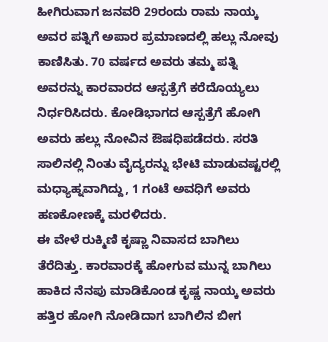ಹೀಗಿರುವಾಗ ಜನವರಿ 29ರಂದು ರಾಮ ನಾಯ್ಕ ಅವರ ಪತ್ನಿಗೆ ಅಪಾರ ಪ್ರಮಾಣದಲ್ಲಿ ಹಲ್ಲು ನೋವು ಕಾಣಿಸಿತು. 70 ವರ್ಷದ ಅವರು ತಮ್ಮ ಪತ್ನಿ ಅವರನ್ನು ಕಾರವಾರದ ಆಸ್ಪತ್ರೆಗೆ ಕರೆದೊಯ್ಯಲು ನಿರ್ಧರಿಸಿದರು. ಕೋಡಿಭಾಗದ ಆಸ್ಪತ್ರೆಗೆ ಹೋಗಿ ಅವರು ಹಲ್ಲು ನೋವಿನ ಔಷಧಿಪಡೆದರು. ಸರತಿ ಸಾಲಿನಲ್ಲಿ ನಿಂತು ವೈದ್ಯರನ್ನು ಭೇಟಿ ಮಾಡುವಷ್ಟರಲ್ಲಿ ಮಧ್ಯಾಹ್ನವಾಗಿದ್ದು, 1 ಗಂಟೆ ಅವಧಿಗೆ ಅವರು ಹಣಕೋಣಕ್ಕೆ ಮರಳಿದರು.
ಈ ವೇಳೆ ರುಕ್ಮಿಣಿ ಕೃಷ್ಣಾ ನಿವಾಸದ ಬಾಗಿಲು ತೆರೆದಿತ್ತು. ಕಾರವಾರಕ್ಕೆ ಹೋಗುವ ಮುನ್ನ ಬಾಗಿಲು ಹಾಕಿದ ನೆನಪು ಮಾಡಿಕೊಂಡ ಕೃಷ್ಣ ನಾಯ್ಕ ಅವರು ಹತ್ತಿರ ಹೋಗಿ ನೋಡಿದಾಗ ಬಾಗಿಲಿನ ಬೀಗ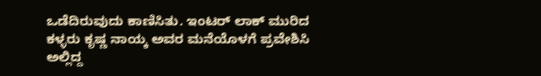ಒಡೆದಿರುವುದು ಕಾಣಿಸಿತು. ಇಂಟರ್ ಲಾಕ್ ಮುರಿದ ಕಳ್ಳರು ಕೃಷ್ಣ ನಾಯ್ಕ ಅವರ ಮನೆಯೊಳಗೆ ಪ್ರವೇಶಿಸಿ ಅಲ್ಲಿದ್ದ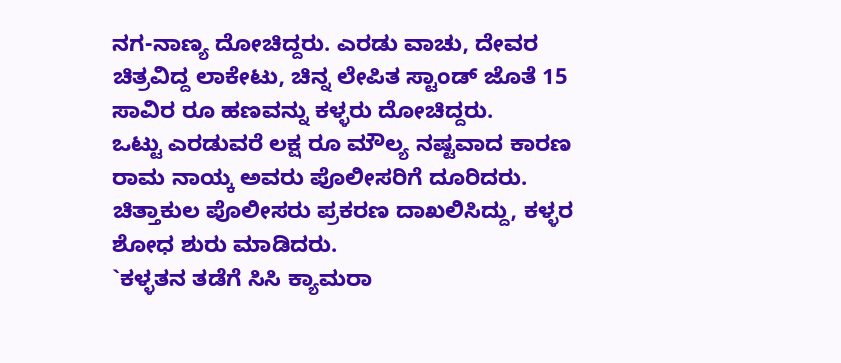ನಗ-ನಾಣ್ಯ ದೋಚಿದ್ದರು. ಎರಡು ವಾಚು, ದೇವರ ಚಿತ್ರವಿದ್ದ ಲಾಕೇಟು, ಚಿನ್ನ ಲೇಪಿತ ಸ್ಟಾಂಡ್ ಜೊತೆ 15 ಸಾವಿರ ರೂ ಹಣವನ್ನು ಕಳ್ಳರು ದೋಚಿದ್ದರು.
ಒಟ್ಟು ಎರಡುವರೆ ಲಕ್ಷ ರೂ ಮೌಲ್ಯ ನಷ್ಟವಾದ ಕಾರಣ ರಾಮ ನಾಯ್ಕ ಅವರು ಪೊಲೀಸರಿಗೆ ದೂರಿದರು. ಚಿತ್ತಾಕುಲ ಪೊಲೀಸರು ಪ್ರಕರಣ ದಾಖಲಿಸಿದ್ದು, ಕಳ್ಳರ ಶೋಧ ಶುರು ಮಾಡಿದರು.
`ಕಳ್ಳತನ ತಡೆಗೆ ಸಿಸಿ ಕ್ಯಾಮರಾ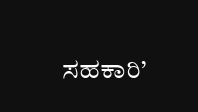ಸಹಕಾರಿ’